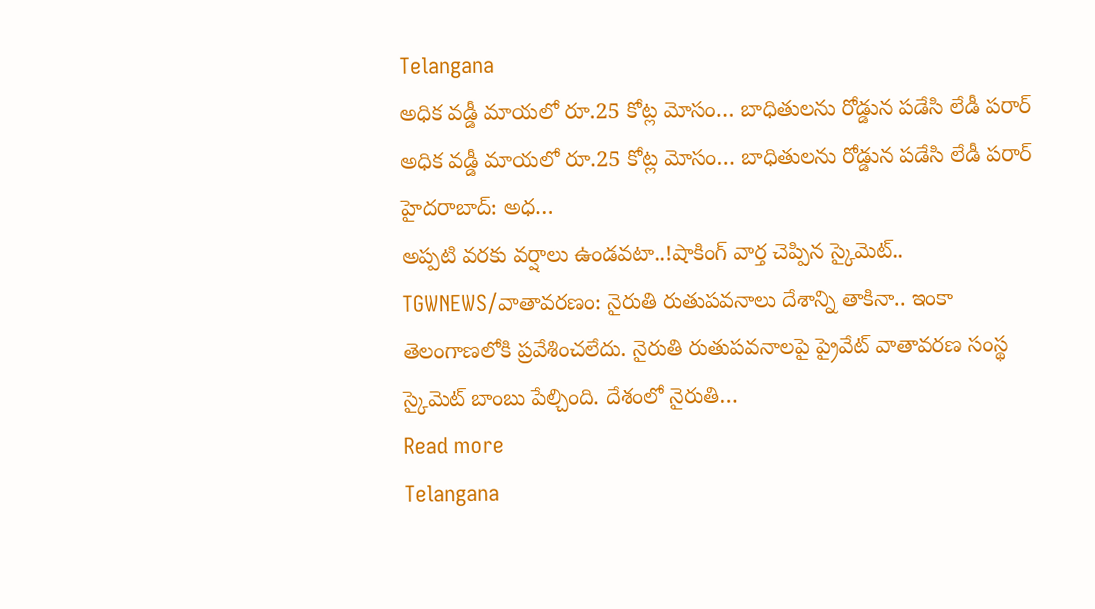Telangana
అధిక వడ్డీ మాయలో రూ.25 కోట్ల మోసం… బాధితులను రోడ్డున పడేసి లేడీ పరార్
అధిక వడ్డీ మాయలో రూ.25 కోట్ల మోసం… బాధితులను రోడ్డున పడేసి లేడీ పరార్ హైదరాబాద్: అధ…
అప్పటి వరకు వర్షాలు ఉండవటా..!షాకింగ్ వార్త చెప్పిన స్కైమెట్.. TGWNEWS/వాతావరణం: నైరుతి రుతుపవనాలు దేశాన్ని తాకినా.. ఇంకా తెలంగాణలోకి ప్రవేశించలేదు. నైరుతి రుతుపవనాలపై ప్రైవేట్ వాతావరణ సంస్థ స్కైమెట్ బాంబు పేల్చింది. దేశంలో నైరుతి…
Read more
Telangana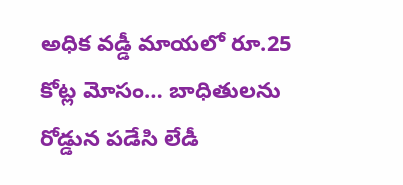అధిక వడ్డీ మాయలో రూ.25 కోట్ల మోసం… బాధితులను రోడ్డున పడేసి లేడీ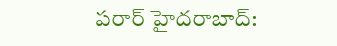పరార్ హైదరాబాద్: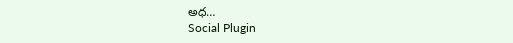అధ…
Social Plugin